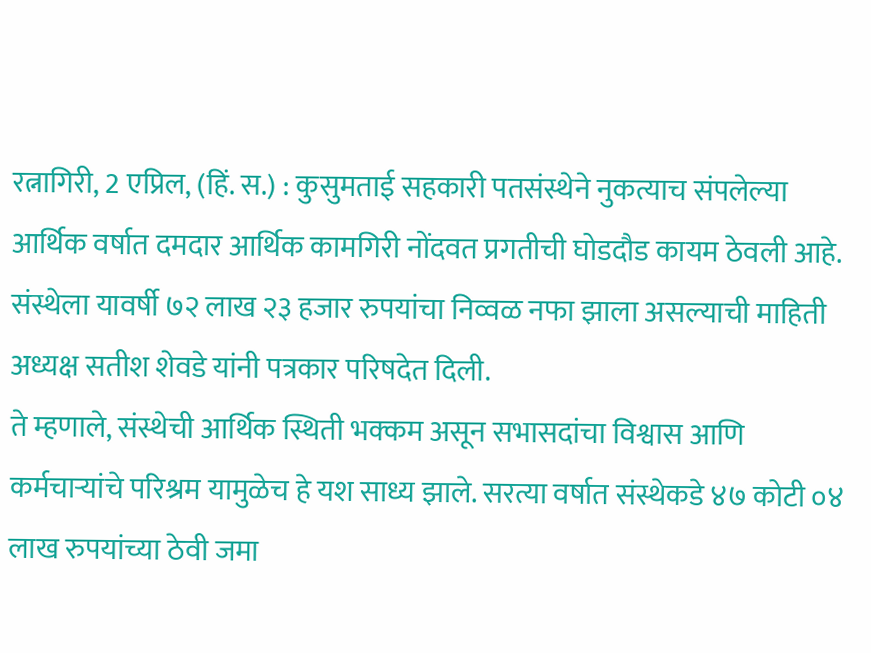रत्नागिरी, 2 एप्रिल, (हिं. स.) : कुसुमताई सहकारी पतसंस्थेने नुकत्याच संपलेल्या आर्थिक वर्षात दमदार आर्थिक कामगिरी नोंदवत प्रगतीची घोडदौड कायम ठेवली आहे. संस्थेला यावर्षी ७२ लाख २३ हजार रुपयांचा निव्वळ नफा झाला असल्याची माहिती अध्यक्ष सतीश शेवडे यांनी पत्रकार परिषदेत दिली.
ते म्हणाले, संस्थेची आर्थिक स्थिती भक्कम असून सभासदांचा विश्वास आणि कर्मचाऱ्यांचे परिश्रम यामुळेच हे यश साध्य झाले. सरत्या वर्षात संस्थेकडे ४७ कोटी ०४ लाख रुपयांच्या ठेवी जमा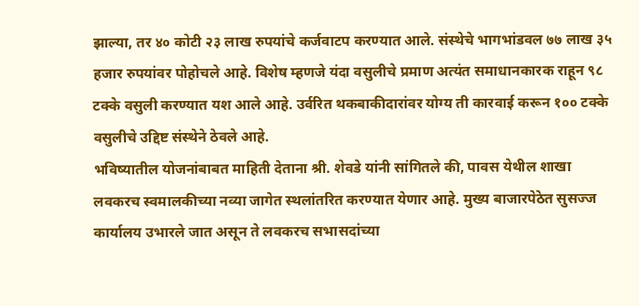झाल्या, तर ४० कोटी २३ लाख रुपयांचे कर्जवाटप करण्यात आले. संस्थेचे भागभांडवल ७७ लाख ३५ हजार रुपयांवर पोहोचले आहे. विशेष म्हणजे यंदा वसुलीचे प्रमाण अत्यंत समाधानकारक राहून ९८ टक्के वसुली करण्यात यश आले आहे. उर्वरित थकबाकीदारांवर योग्य ती कारवाई करून १०० टक्के वसुलीचे उद्दिष्ट संस्थेने ठेवले आहे.
भविष्यातील योजनांबाबत माहिती देताना श्री. शेवडे यांनी सांगितले की, पावस येथील शाखा लवकरच स्वमालकीच्या नव्या जागेत स्थलांतरित करण्यात येणार आहे. मुख्य बाजारपेठेत सुसज्ज कार्यालय उभारले जात असून ते लवकरच सभासदांच्या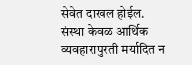सेवेत दाखल होईल.
संस्था केवळ आर्थिक व्यवहारापुरती मर्यादित न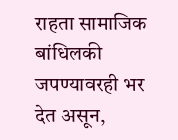राहता सामाजिक बांधिलकी जपण्यावरही भर देत असून,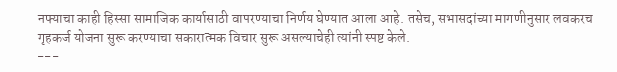नफ्याचा काही हिस्सा सामाजिक कार्यासाठी वापरण्याचा निर्णय घेण्यात आला आहे. तसेच, सभासदांच्या मागणीनुसार लवकरच गृहकर्ज योजना सुरू करण्याचा सकारात्मक विचार सुरू असल्याचेही त्यांनी स्पष्ट केले.
---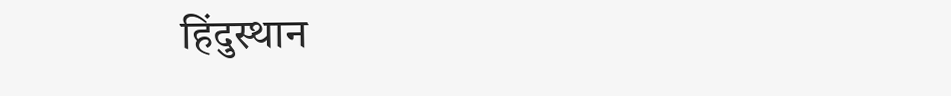हिंदुस्थान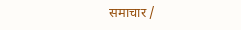समाचार /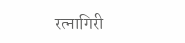रत्नागिरी